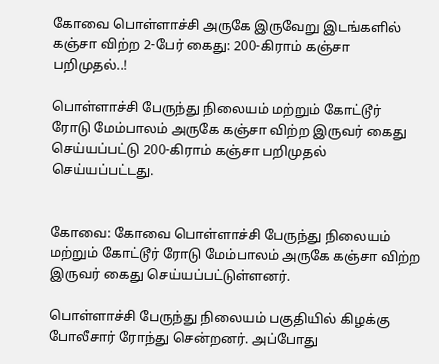கோவை பொள்ளாச்சி அருகே இருவேறு இடங்களில் கஞ்சா விற்ற 2-பேர் கைது: 200-கிராம் கஞ்சா பறிமுதல்..!

பொள்ளாச்சி பேருந்து நிலையம் மற்றும் கோட்டூர் ரோடு மேம்பாலம் அருகே கஞ்சா விற்ற இருவர் கைது செய்யப்பட்டு 200-கிராம் கஞ்சா பறிமுதல் செய்யப்பட்டது.


கோவை: கோவை பொள்ளாச்சி பேருந்து நிலையம் மற்றும் கோட்டூர் ரோடு மேம்பாலம் அருகே கஞ்சா விற்ற இருவர் கைது செய்யப்பட்டுள்ளனர்.

பொள்ளாச்சி பேருந்து நிலையம் பகுதியில் கிழக்கு போலீசார் ரோந்து சென்றனர். அப்போது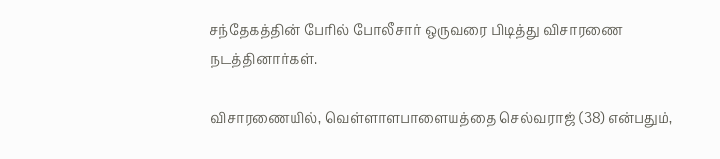சந்தேகத்தின் பேரில் போலீசார் ஒருவரை பிடித்து விசாரணை நடத்தினார்கள்.

விசாரணையில், வெள்ளாளபாளையத்தை செல்வராஜ் (38) என்பதும்,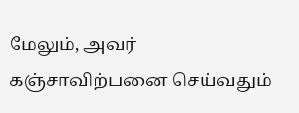மேலும், அவர் கஞ்சாவிற்பனை செய்வதும்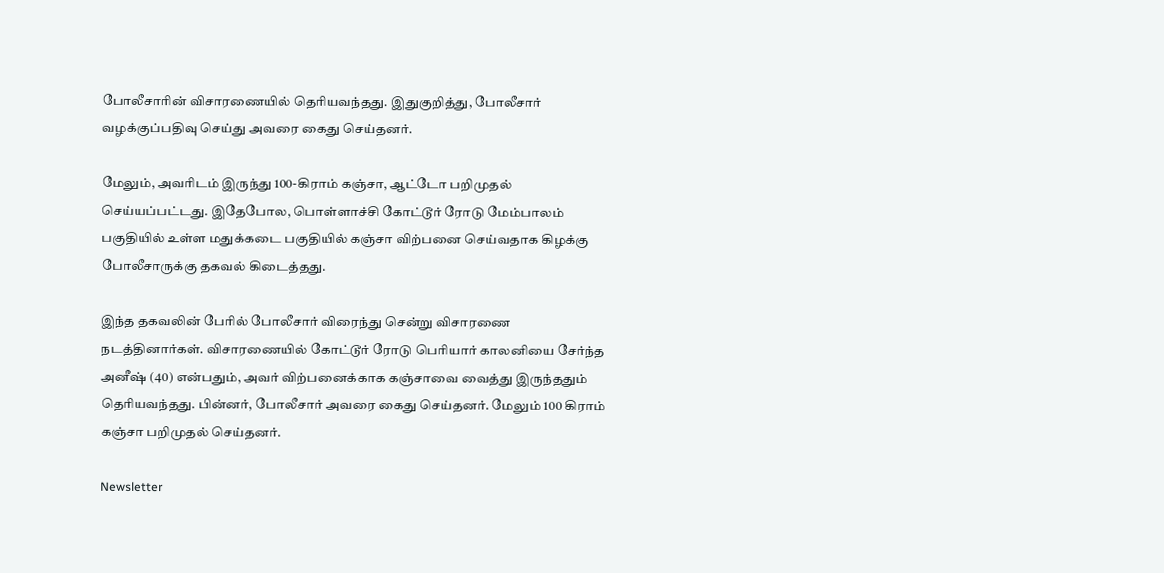போலீசாரின் விசாரணையில் தெரியவந்தது. இதுகுறித்து, போலீசார் வழக்குப்பதிவு செய்து அவரை கைது செய்தனர்.

மேலும், அவரிடம் இருந்து 100-கிராம் கஞ்சா, ஆட்டோ பறிமுதல் செய்யப்பட்டது. இதேபோல, பொள்ளாச்சி கோட்டூர் ரோடு மேம்பாலம் பகுதியில் உள்ள மதுக்கடை பகுதியில் கஞ்சா விற்பனை செய்வதாக கிழக்கு போலீசாருக்கு தகவல் கிடைத்தது.

இந்த தகவலின் பேரில் போலீசார் விரைந்து சென்று விசாரணை நடத்தினார்கள். விசாரணையில் கோட்டூர் ரோடு பெரியார் காலனியை சேர்ந்த அனீஷ் (40) என்பதும், அவர் விற்பனைக்காக கஞ்சாவை வைத்து இருந்ததும் தெரியவந்தது. பின்னர், போலீசார் அவரை கைது செய்தனர். மேலும் 100 கிராம் கஞ்சா பறிமுதல் செய்தனர்.

Newsletter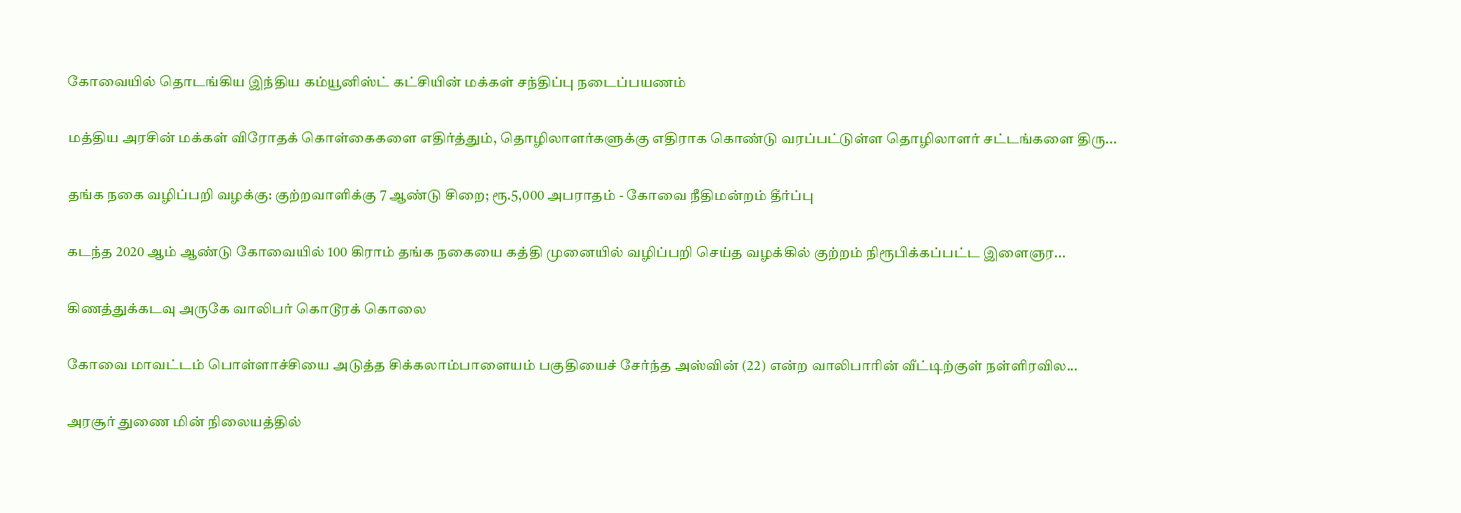கோவையில் தொடங்கிய இந்திய கம்யூனிஸ்ட் கட்சியின் மக்கள் சந்திப்பு நடைப்பயணம்

மத்திய அரசின் மக்கள் விரோதக் கொள்கைகளை எதிர்த்தும், தொழிலாளர்களுக்கு எதிராக கொண்டு வரப்பட்டுள்ள தொழிலாளர் சட்டங்களை திரு...

தங்க நகை வழிப்பறி வழக்கு: குற்றவாளிக்கு 7 ஆண்டு சிறை; ரூ.5,000 அபராதம் - கோவை நீதிமன்றம் தீர்ப்பு

கடந்த 2020 ஆம் ஆண்டு கோவையில் 100 கிராம் தங்க நகையை கத்தி முனையில் வழிப்பறி செய்த வழக்கில் குற்றம் நிரூபிக்கப்பட்ட இளைஞர...

கிணத்துக்கடவு அருகே வாலிபர் கொடூரக் கொலை

கோவை மாவட்டம் பொள்ளாச்சியை அடுத்த சிக்கலாம்பாளையம் பகுதியைச் சேர்ந்த அஸ்வின் (22) என்ற வாலிபாரின் வீட்டிற்குள் நள்ளிரவில...

அரசூர் துணை மின் நிலையத்தில்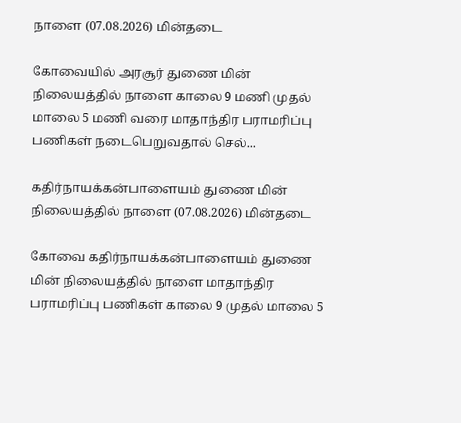நாளை (07.08.2026) மின்தடை

கோவையில் அரசூர் துணை மின் நிலையத்தில் நாளை காலை 9 மணி முதல் மாலை 5 மணி வரை மாதாந்திர பராமரிப்பு பணிகள் நடைபெறுவதால் செல்...

கதிர்நாயக்கன்பாளையம் துணை மின் நிலையத்தில் நாளை (07.08.2026) மின்தடை

கோவை கதிர்நாயக்கன்பாளையம் துணை மின் நிலையத்தில் நாளை மாதாந்திர பராமரிப்பு பணிகள் காலை 9 முதல் மாலை 5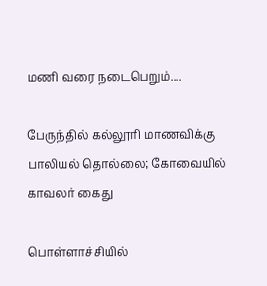மணி வரை நடைபெறும்....

பேருந்தில் கல்லூரி மாணவிக்கு பாலியல் தொல்லை; கோவையில் காவலர் கைது

பொள்ளாச்சியில்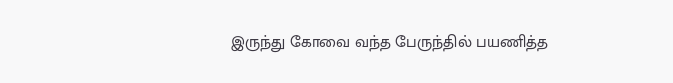இருந்து கோவை வந்த பேருந்தில் பயணித்த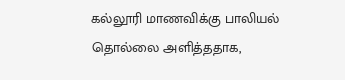கல்லூரி மாணவிக்கு பாலியல் தொல்லை அளித்ததாக,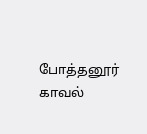போத்தனூர் காவல்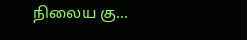நிலைய கு...